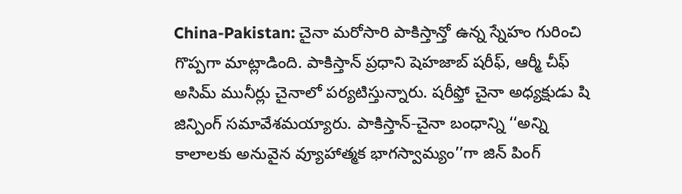China-Pakistan: చైనా మరోసారి పాకిస్తాన్తో ఉన్న స్నేహం గురించి గొప్పగా మాట్లాడింది. పాకిస్తాన్ ప్రధాని షెహజాబ్ షరీఫ్, ఆర్మీ చీఫ్ అసిమ్ మునీర్లు చైనాలో పర్యటిస్తున్నారు. షరీఫ్తో చైనా అధ్యక్షుడు షి జిన్పింగ్ సమావేశమయ్యారు. పాకిస్తాన్-చైనా బంధాన్ని ‘‘అన్ని కాలాలకు అనువైన వ్యూహాత్మక భాగస్వామ్యం’’గా జిన్ పింగ్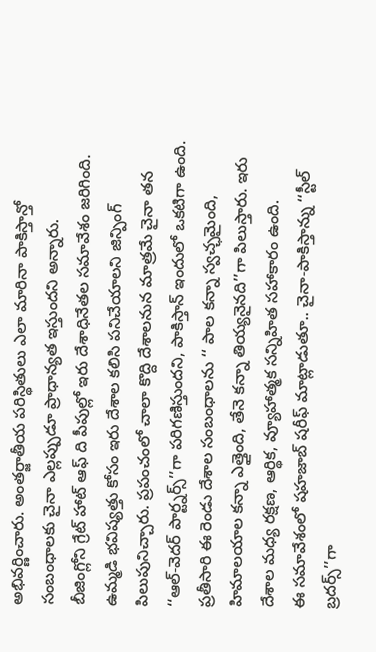అభివర్ణించారు. అంతర్జాతీయ పరిస్థితులు ఎలా మారినా పాకిస్తాన్తో సంబంధాలకు చైనా ఎల్లప్పుడూ ప్రాధాన్యత ఇస్తుందని అన్నారు.
బీజింగ్లోని గ్రేట్ హాట్ ఆఫ్ ది పీపుల్లో ఇరు దేశాధినేతల సమావేశం జరిగింది. ఉమ్మడి భవిష్యత్తు కోసం ఇరు దేశాల కలిసి పనిచేయాలని జిన్పింగ్ పిలుపునిచ్చారు. ప్రపంచంలో చాలా కొద్ది దేశాలనున మాత్రమే చైనా తన ‘‘ఆల్-వెదర్ పార్ట్నర్స్’’గా పరిగణిస్తుందని, పాకిస్తాన్ ఇందులో ఒకటిగా ఉంది. ప్రతీసారి ఈ రెండు దేశాల సంబంధాలను ‘‘ పాల కన్నా స్వచ్ఛమైంది, హిమాలయాల కన్నా ఎత్తైంది, తేనె కన్నా తియ్యనైనది’’గా పిలుస్తారు. ఇరు దేశాల మధ్య రక్షణ, ఆర్థిక, వ్యూహాత్మక సన్నిహిత సహాకారం ఉంది.
ఈ సమావేశంలో షహజాబ్ షరీఫ్ మాట్లాడుతూ.. చైనా-పాకిస్తాన్ను ‘‘స్టీల్ బ్రదర్స్’’గా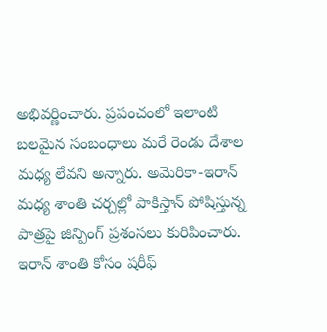అభివర్ణించారు. ప్రపంచంలో ఇలాంటి బలమైన సంబంధాలు మరే రెండు దేశాల మధ్య లేవని అన్నారు. అమెరికా-ఇరాన్ మధ్య శాంతి చర్చల్లో పాకిస్తాన్ పోషిస్తున్న పాత్రపై జిన్పింగ్ ప్రశంసలు కురిపించారు. ఇరాన్ శాంతి కోసం షరీఫ్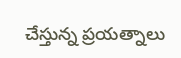చేస్తున్న ప్రయత్నాలు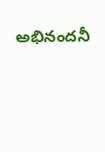అభినందనీ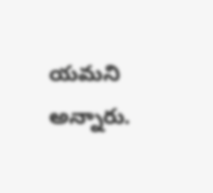యమని అన్నారు.